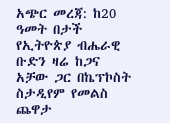አጭር መረጃ: ከ20 ዓመት በታች የኢትዮጵያ ብሔራዊ ቡድን ዛሬ ከጋና አቻው ጋር በኬፕኮስት ስታዲየም የመልስ ጨዋታ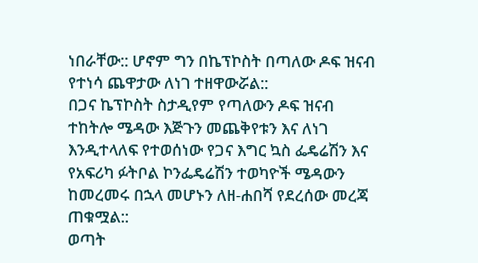ነበራቸው:: ሆኖም ግን በኬፕኮስት በጣለው ዶፍ ዝናብ የተነሳ ጨዋታው ለነገ ተዘዋውሯል::
በጋና ኬፕኮስት ስታዲየም የጣለውን ዶፍ ዝናብ ተከትሎ ሜዳው እጅጉን መጨቅየቱን እና ለነገ እንዲተላለፍ የተወሰነው የጋና እግር ኳስ ፌዴሬሽን እና የአፍሪካ ፉትቦል ኮንፌዴሬሽን ተወካዮች ሜዳውን ከመረመሩ በኋላ መሆኑን ለዘ-ሐበሻ የደረሰው መረጃ ጠቁሟል::
ወጣት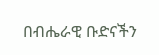በብሔራዊ ቡድናችን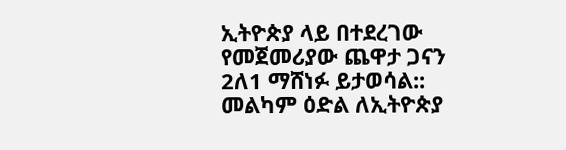ኢትዮጵያ ላይ በተደረገው የመጀመሪያው ጨዋታ ጋናን 2ለ1 ማሸነፉ ይታወሳል::
መልካም ዕድል ለኢትዮጵያ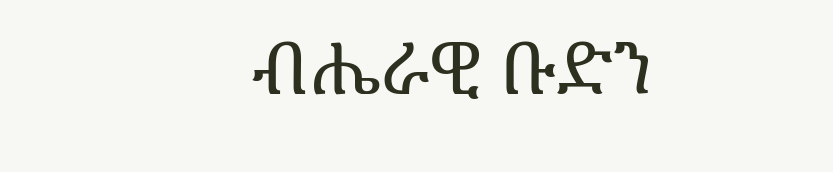ብሔራዊ ቡድን